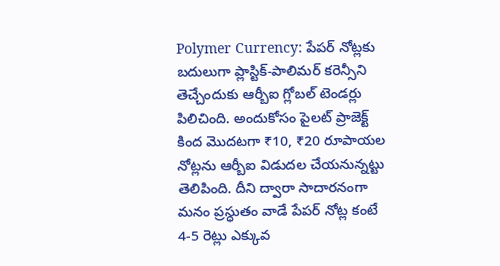Polymer Currency: పేపర్ నోట్లకు బదులుగా ప్లాస్టిక్-పాలిమర్ కరెన్సీని తెచ్చేందుకు ఆర్బీఐ గ్లోబల్ టెండర్లు పిలిచింది. అందుకోసం పైలట్ ప్రాజెక్ట్ కింద మొదటగా ₹10, ₹20 రూపాయల నోట్లను ఆర్బీఐ విడుదల చేయనున్నట్టు తెలిపింది. దీని ద్వారా సాదారనంగా మనం ప్రస్ధుతం వాడే పేపర్ నోట్ల కంటే 4-5 రెట్లు ఎక్కువ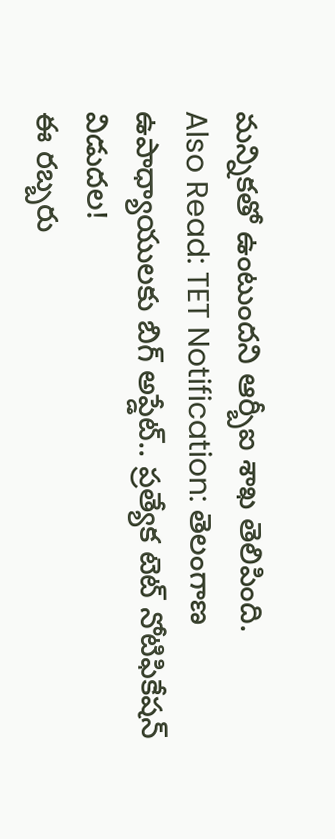మన్నికతో ఉంటుందని ఆర్బీఐ శాఖ తెలిపింది.
Also Read: TET Notification: తెలంగాణ ఉపాధ్యాయులకు బిగ్ అప్డేట్.. ప్రత్యేక టెట్ నోటిఫికేషన్ విడుదల!
ఈ రబ్బరు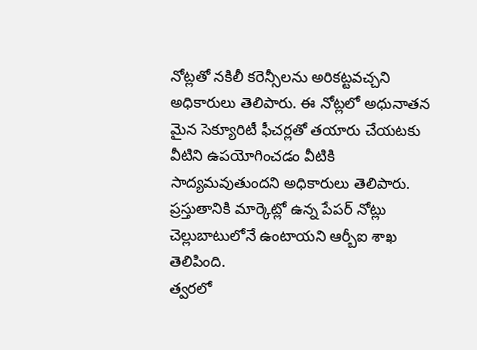నోట్లతో నకిలీ కరెన్సీలను అరికట్టవచ్చని అధికారులు తెలిపారు. ఈ నోట్లలో అధునాతన మైన సెక్యూరిటీ ఫీచర్లతో తయారు చేయటకు వీటిని ఉపయోగించడం వీటికి సాద్యమవుతుందని అధికారులు తెలిపారు. ప్రస్తుతానికి మార్కెట్లో ఉన్న పేపర్ నోట్లు చెల్లుబాటులోనే ఉంటాయని ఆర్బీఐ శాఖ తెలిపింది.
త్వరలో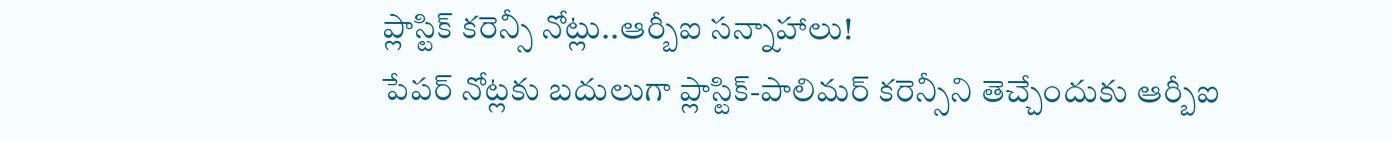ప్లాస్టిక్ కరెన్సీ నోట్లు..ఆర్బీఐ సన్నాహాలు!
పేపర్ నోట్లకు బదులుగా ప్లాస్టిక్-పాలిమర్ కరెన్సీని తెచ్చేందుకు ఆర్బీఐ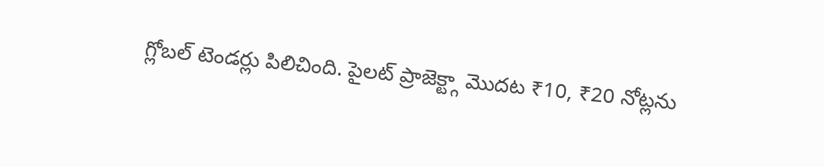గ్లోబల్ టెండర్లు పిలిచింది. పైలట్ ప్రాజెక్ట్గా మొదట ₹10, ₹20 నోట్లను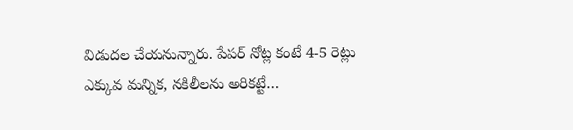విడుదల చేయనున్నారు. పేపర్ నోట్ల కంటే 4-5 రెట్లు ఎక్కువ మన్నిక, నకిలీలను అరికట్టే…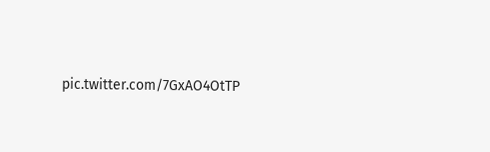pic.twitter.com/7GxAO4OtTP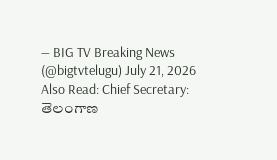— BIG TV Breaking News (@bigtvtelugu) July 21, 2026
Also Read: Chief Secretary: తెలంగాణ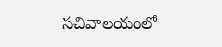సచివాలయంలో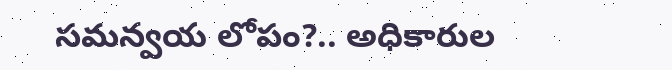సమన్వయ లోపం?.. అధికారుల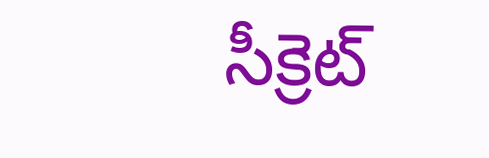సీక్రెట్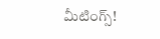మీటింగ్స్!